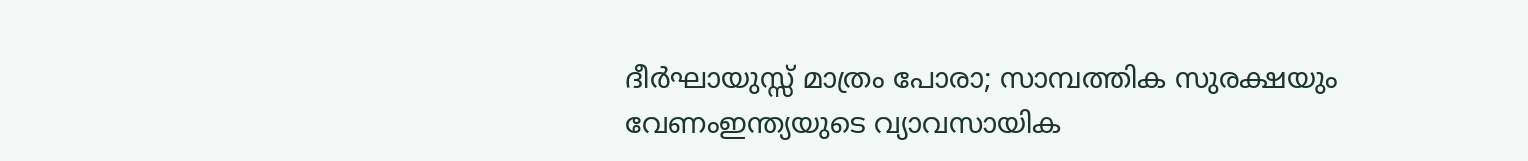ദീർഘായുസ്സ് മാത്രം പോരാ; സാമ്പത്തിക സുരക്ഷയും വേണംഇന്ത്യയുടെ വ്യാവസായിക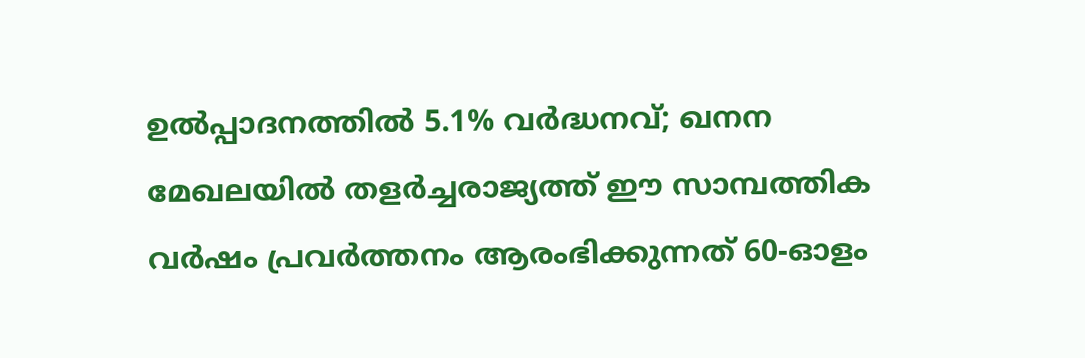ഉൽപ്പാദനത്തിൽ 5.1% വർദ്ധനവ്; ഖനന മേഖലയിൽ തളർച്ചരാജ്യത്ത് ഈ സാമ്പത്തിക വർഷം പ്രവർത്തനം ആരംഭിക്കുന്നത് 60-ഓളം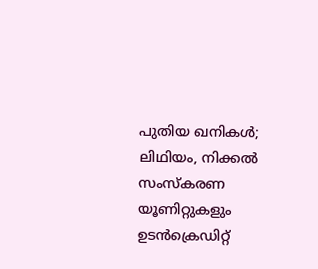പുതിയ ഖനികൾ; ലിഥിയം, നിക്കൽ സംസ്‌കരണ യൂണിറ്റുകളും ഉടൻക്രെഡിറ്റ്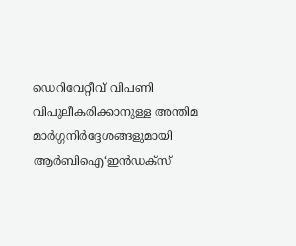ഡെറിവേറ്റീവ് വിപണി വിപുലീകരിക്കാനുള്ള അന്തിമ മാർഗ്ഗനിർദ്ദേശങ്ങളുമായി ആർബിഐ‘ഇൻഡക്സ്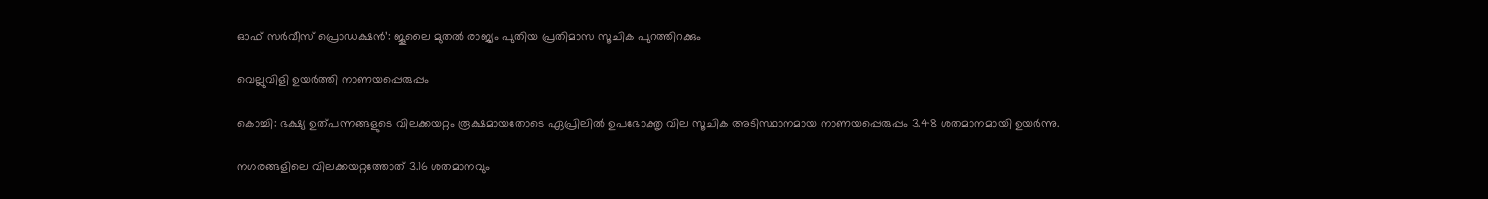ഓഫ് സർവീസ് പ്രൊഡക്ഷൻ’: ജൂലൈ മുതൽ രാജ്യം പുതിയ പ്രതിമാസ സൂചിക പുറത്തിറക്കും

വെല്ലുവിളി ഉയര്‍ത്തി നാണയപ്പെരുപ്പം

കൊച്ചി: ഭക്ഷ്യ ഉത്പന്നങ്ങളുടെ വിലക്കയറ്റം രൂക്ഷമായതോടെ ഏപ്രിലില്‍ ഉപഭോക്തൃ വില സൂചിക അടിസ്ഥാനമായ നാണയപ്പെരുപ്പം 3.48 ശതമാനമായി ഉയർന്നു.

നഗരങ്ങളിലെ വിലക്കയറ്റത്തോത് 3.16 ശതമാനവും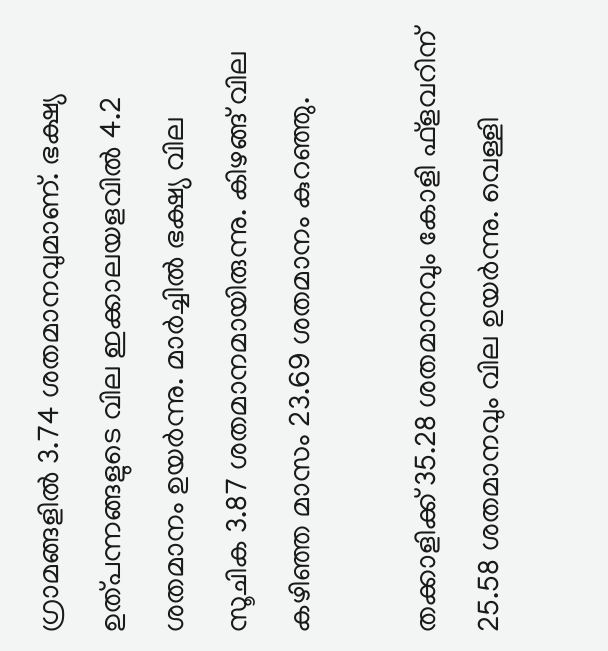ഗ്രാമങ്ങളില്‍ 3.74 ശതമാനവുമാണ്. ഭക്ഷ്യ ഉത്പന്നങ്ങളുടെ വില ഇക്കാലയളവില്‍ 4.2 ശതമാനം ഉയർന്നു. മാർച്ചില്‍ ഭക്ഷ്യ വില സൂചിക 3.87 ശതമാനമായിരുന്നു. കിഴങ്ങ് വില കഴിഞ്ഞ മാസം 23.69 ശതമാനം കുറഞ്ഞു.

തക്കാളിക്ക് 35.28 ശതമാനവും കോളി ഫ്ളവറിന് 25.58 ശതമാനവും വില ഉയർന്നു. വെള്ളി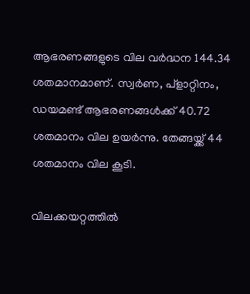ആഭരണങ്ങളുടെ വില വർദ്ധന 144.34 ശതമാനമാണ്. സ്വർണ, പ്ളാറ്റിനം, ഡയമണ്ട് ആഭരണങ്ങള്‍ക്ക് 40.72 ശതമാനം വില ഉയർന്നു. തേങ്ങയ്ക്ക് 44 ശതമാനം വില കൂടി.

വിലക്കയറ്റത്തില്‍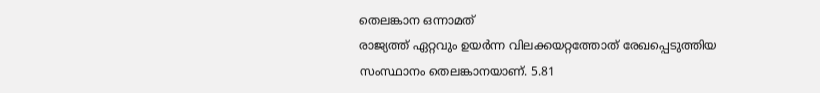തെലങ്കാന ഒന്നാമത്
രാജ്യത്ത് ഏറ്റവും ഉയർന്ന വിലക്കയറ്റത്തോത് രേഖപ്പെടുത്തിയ സംസ്ഥാനം തെലങ്കാനയാണ്. 5.81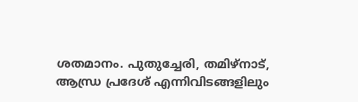ശതമാനം. പുതുച്ചേരി, തമിഴ്നാട്, ആന്ധ്ര പ്രദേശ് എന്നിവിടങ്ങളിലും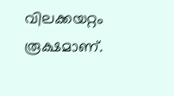വിലക്കയറ്റം രൂക്ഷമാണ്.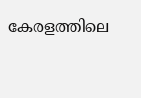കേരളത്തിലെ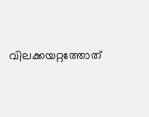വിലക്കയറ്റത്തോത്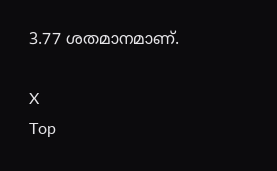3.77 ശതമാനമാണ്.

X
Top